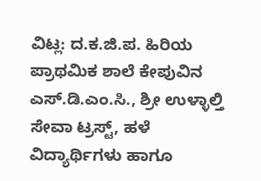ವಿಟ್ಲ: ದ.ಕ.ಜಿ.ಪ. ಹಿರಿಯ ಪ್ರಾಥಮಿಕ ಶಾಲೆ ಕೇಪುವಿನ ಎಸ್.ಡಿ.ಎಂ.ಸಿ., ಶ್ರೀ ಉಳ್ಳಾಲ್ತಿ ಸೇವಾ ಟ್ರಸ್ಟ್, ಹಳೆ ವಿದ್ಯಾರ್ಥಿಗಳು ಹಾಗೂ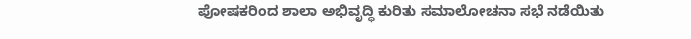ಪೋಷಕರಿಂದ ಶಾಲಾ ಅಭಿವೃದ್ಧಿ ಕುರಿತು ಸಮಾಲೋಚನಾ ಸಭೆ ನಡೆಯಿತು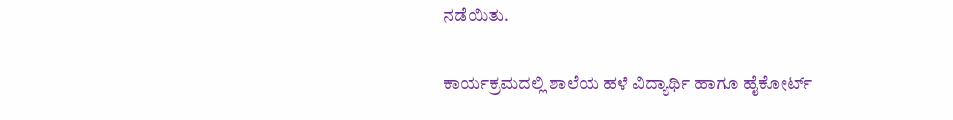ನಡೆಯಿತು.

ಕಾರ್ಯಕ್ರಮದಲ್ಲಿ ಶಾಲೆಯ ಹಳೆ ವಿದ್ಯಾರ್ಥಿ ಹಾಗೂ ಹೈಕೋರ್ಟ್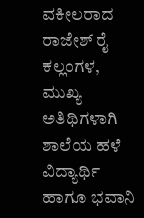ವಕೀಲರಾದ ರಾಜೇಶ್ ರೈ ಕಲ್ಲಂಗಳ, ಮುಖ್ಯ ಅತಿಥಿಗಳಾಗಿ ಶಾಲೆಯ ಹಳೆ ವಿದ್ಯಾರ್ಥಿ ಹಾಗೂ ಭವಾನಿ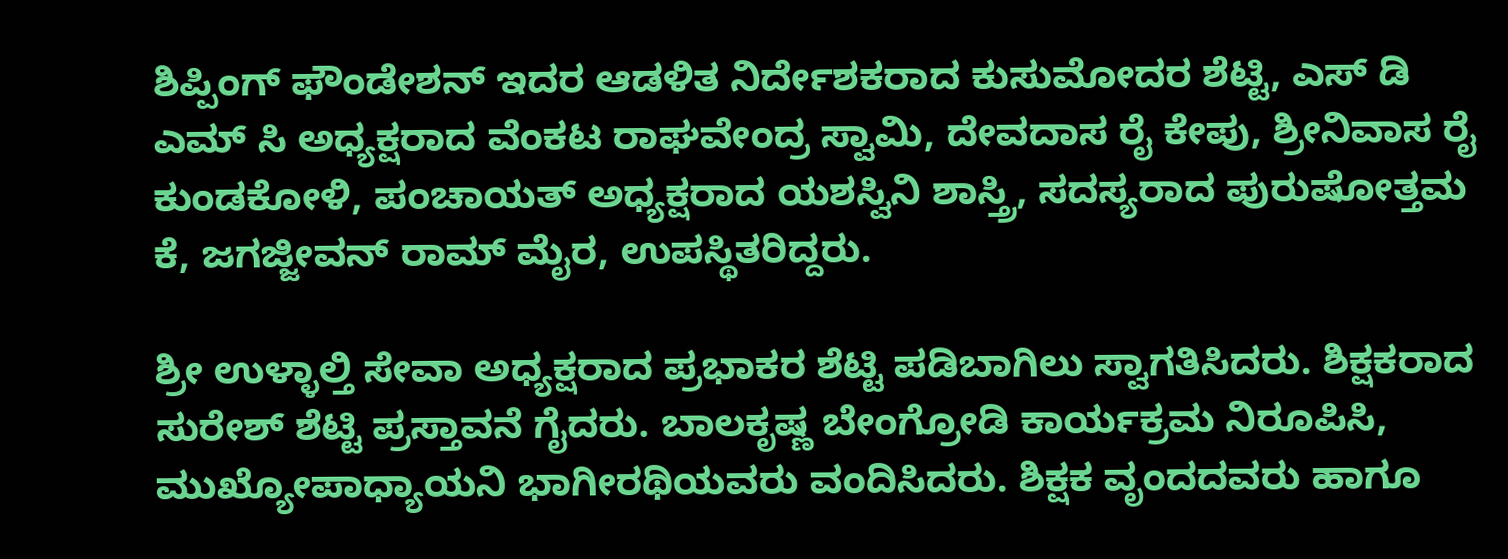ಶಿಪ್ಪಿಂಗ್ ಫೌಂಡೇಶನ್ ಇದರ ಆಡಳಿತ ನಿರ್ದೇಶಕರಾದ ಕುಸುಮೋದರ ಶೆಟ್ಟಿ, ಎಸ್ ಡಿ ಎಮ್ ಸಿ ಅಧ್ಯಕ್ಷರಾದ ವೆಂಕಟ ರಾಘವೇಂದ್ರ ಸ್ವಾಮಿ, ದೇವದಾಸ ರೈ ಕೇಪು, ಶ್ರೀನಿವಾಸ ರೈ ಕುಂಡಕೋಳಿ, ಪಂಚಾಯತ್ ಅಧ್ಯಕ್ಷರಾದ ಯಶಸ್ವಿನಿ ಶಾಸ್ತ್ರಿ, ಸದಸ್ಯರಾದ ಪುರುಷೋತ್ತಮ ಕೆ, ಜಗಜ್ಜೀವನ್ ರಾಮ್ ಮೈರ, ಉಪಸ್ಥಿತರಿದ್ದರು.

ಶ್ರೀ ಉಳ್ಳಾಲ್ತಿ ಸೇವಾ ಅಧ್ಯಕ್ಷರಾದ ಪ್ರಭಾಕರ ಶೆಟ್ಟಿ ಪಡಿಬಾಗಿಲು ಸ್ವಾಗತಿಸಿದರು. ಶಿಕ್ಷಕರಾದ ಸುರೇಶ್ ಶೆಟ್ಟಿ ಪ್ರಸ್ತಾವನೆ ಗೈದರು. ಬಾಲಕೃಷ್ಣ ಬೇಂಗ್ರೋಡಿ ಕಾರ್ಯಕ್ರಮ ನಿರೂಪಿಸಿ, ಮುಖ್ಯೋಪಾಧ್ಯಾಯನಿ ಭಾಗೀರಥಿಯವರು ವಂದಿಸಿದರು. ಶಿಕ್ಷಕ ವೃಂದದವರು ಹಾಗೂ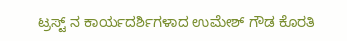ಟ್ರಸ್ಟ್ ನ ಕಾರ್ಯದರ್ಶಿಗಳಾದ ಉಮೇಶ್ ಗೌಡ ಕೊರತಿ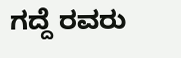ಗದ್ದೆ ರವರು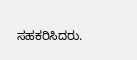ಸಹಕರಿಸಿದರು.